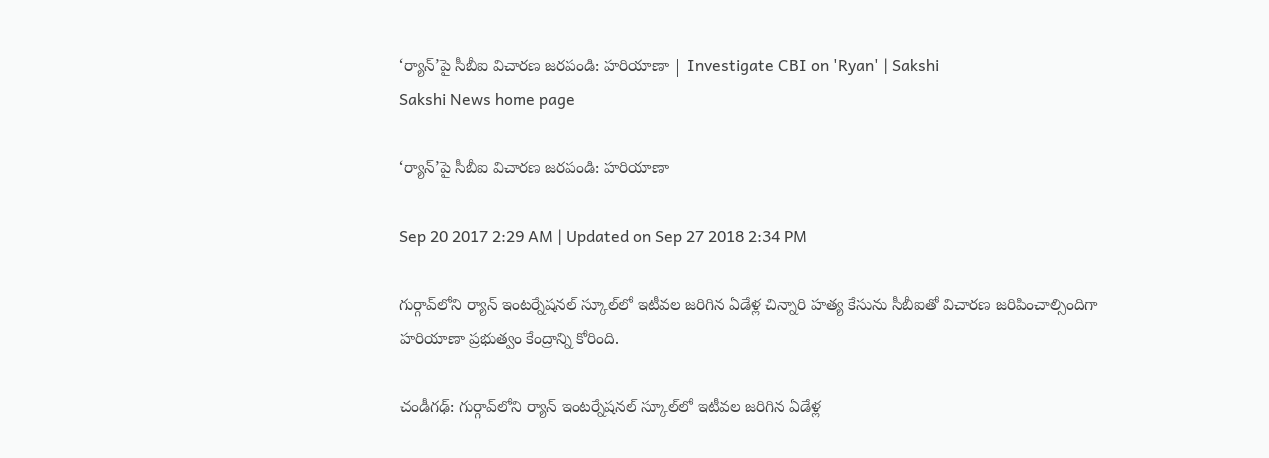‘ర్యాన్‌’పై సీబీఐ విచారణ జరపండి: హరియాణా | Investigate CBI on 'Ryan' | Sakshi
Sakshi News home page

‘ర్యాన్‌’పై సీబీఐ విచారణ జరపండి: హరియాణా

Sep 20 2017 2:29 AM | Updated on Sep 27 2018 2:34 PM

గుర్గావ్‌లోని ర్యాన్‌ ఇంటర్నేషనల్‌ స్కూల్‌లో ఇటీవల జరిగిన ఏడేళ్ల చిన్నారి హత్య కేసును సీబీఐతో విచారణ జరిపించాల్సిందిగా హరియాణా ప్రభుత్వం కేంద్రాన్ని కోరింది.

చండీగఢ్‌: గుర్గావ్‌లోని ర్యాన్‌ ఇంటర్నేషనల్‌ స్కూల్‌లో ఇటీవల జరిగిన ఏడేళ్ల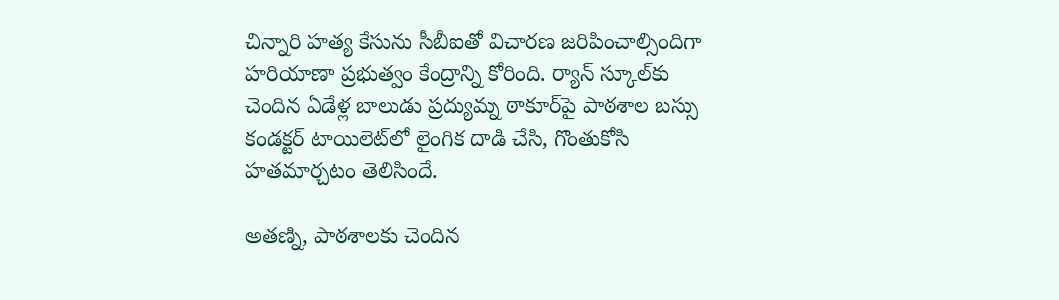చిన్నారి హత్య కేసును సీబీఐతో విచారణ జరిపించాల్సిందిగా హరియాణా ప్రభుత్వం కేంద్రాన్ని కోరింది. ర్యాన్‌ స్కూల్‌కు చెందిన ఏడేళ్ల బాలుడు ప్రద్యుమ్న ఠాకూర్‌పై పాఠశాల బస్సు కండక్టర్‌ టాయిలెట్‌లో లైంగిక దాడి చేసి, గొంతుకోసి హతమార్చటం తెలిసిందే.

అతణ్ని, పాఠశాలకు చెందిన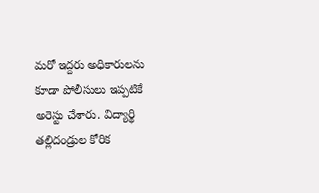మరో ఇద్దరు అధికారులను కూడా పోలీసులు ఇప్పటికే అరెస్టు చేశారు. విద్యార్థి తల్లిదండ్రుల కోరిక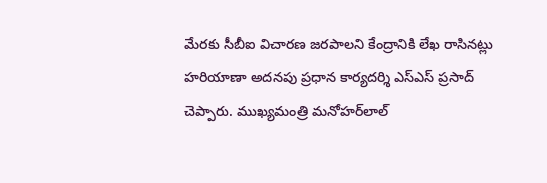మేరకు సీబీఐ విచారణ జరపాలని కేంద్రానికి లేఖ రాసినట్లు హరియాణా అదనపు ప్రధాన కార్యదర్శి ఎస్‌ఎస్‌ ప్రసాద్‌ చెప్పారు. ముఖ్యమంత్రి మనోహర్‌లాల్‌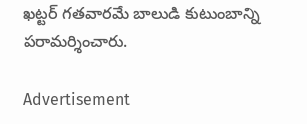ఖట్టర్‌ గతవారమే బాలుడి కుటుంబాన్ని పరామర్శించారు.

Advertisement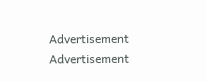Advertisement
Advertisement